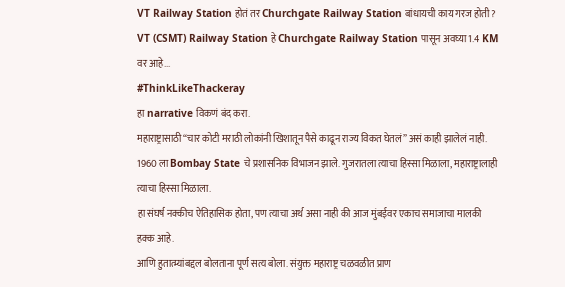VT Railway Station होतं तर Churchgate Railway Station बांधायची काय गरज होती ?
VT (CSMT) Railway Station हे Churchgate Railway Station पासून अवघ्या 1.4 KM वर आहे...
#ThinkLikeThackeray
हा narrative विकणं बंद करा.
महाराष्ट्रासाठी “चार कोटी मराठी लोकांनी खिशातून पैसे काढून राज्य विकत घेतलं” असं काही झालेलं नाही. 1960 ला Bombay State चे प्रशासनिक विभाजन झाले. गुजरातला त्याचा हिस्सा मिळाला, महाराष्ट्रालाही त्याचा हिस्सा मिळाला.
हा संघर्ष नक्कीच ऐतिहासिक होता, पण त्याचा अर्थ असा नाही की आज मुंबईवर एकाच समाजाचा मालकी हक्क आहे.
आणि हुतात्म्यांबद्दल बोलताना पूर्ण सत्य बोला. संयुक्त महाराष्ट्र चळवळीत प्राण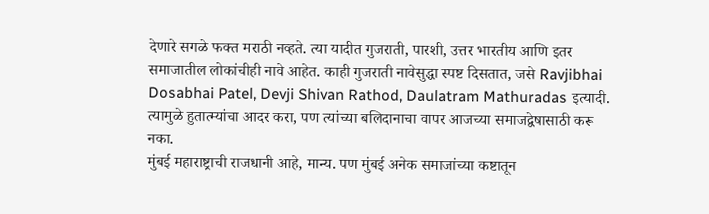देणारे सगळे फक्त मराठी नव्हते. त्या यादीत गुजराती, पारशी, उत्तर भारतीय आणि इतर समाजातील लोकांचीही नावे आहेत. काही गुजराती नावेसुद्धा स्पष्ट दिसतात, जसे Ravjibhai Dosabhai Patel, Devji Shivan Rathod, Daulatram Mathuradas इत्यादी.
त्यामुळे हुतात्म्यांचा आदर करा, पण त्यांच्या बलिदानाचा वापर आजच्या समाजद्वेषासाठी करू नका.
मुंबई महाराष्ट्राची राजधानी आहे, मान्य. पण मुंबई अनेक समाजांच्या कष्टातून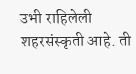उभी राहिलेली शहरसंस्कृती आहे. ती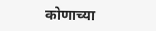कोणाच्या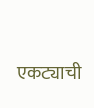एकट्याची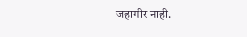जहागीर नाही.